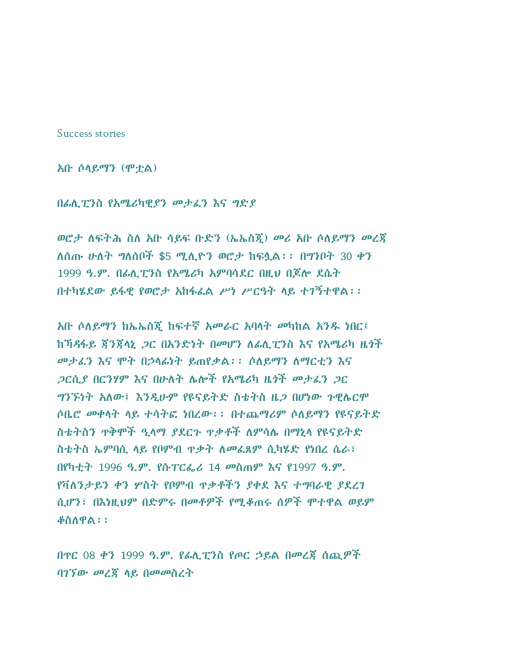Success stories

አቡ ሶላይማን (ሞቷል)

በፊሊፒንስ የአሜሪካዊያን መታፈን እና ግድያ

ወሮታ ለፍትሕ ስለ አቡ ሳይፍ ቡድን (ኤኤስጂ) መሪ አቡ ሶለይማን መረጃ ለሰጡ ሁለት ግለሰቦች $5 ሚሊዮን ወሮታ ከፍሏል፡፡ በግንቦት 30 ቀን 1999 ዓ.ም. በፊሊፒንስ የአሜሪካ አምባሳደር በዚህ በጆሎ ደሴት በተካሄደው ይፋዊ የወሮታ አከፋፈል ሥነ ሥርዓት ላይ ተገኝተዋል፡፡

አቡ ሶለይማን ከኤኤስጂ ከፍተኛ አመራር አባላት መካከል አንዱ ነበር፤ ከኻዳፋይ ጃንጃላኒ ጋር በአንድነት በመሆን ለፊሊፒንስ እና የአሜሪካ ዜጎች መታፈን እና ሞት በኃላፊነት ይጠየቃል፡፡ ሶለይማን ለማርቲን እና ጋርሲያ በርንሃም እና በሁለት ሌሎች የአሜሪካ ዜጎች መታፈን ጋር ግንኙነት አለው፤ እንዲሁም የዩናይትድ ስቴትስ ዜጋ በሆነው ጉዊሌርሞ ሶቤሮ መቀላት ላይ ተሳትፎ ነበረው፡፡ በተጨማሪም ሶለይማን የዩናይትድ ስቴትስን ጥቅሞች ዒላማ ያደርጉ ጥቃቶች ለምሳሌ በማኒላ የዩናይትድ ስቴትስ ኤምባሲ ላይ የቦምብ ጥቃት ለመፈጸም ሲካሄድ የነበረ ሴራ፣ በየካቲት 1996 ዓ.ም. የሱፐርፌሪ 14 መስጠም እና የ1997 ዓ.ም. የቫለንታይን ቀን ሦስት የቦምብ ጥቃቶችን ያቀደ እና ተግባራዊ ያደረገ ሲሆን፣ በእነዚህም በድምሩ በመቶዎች የሚቆጠሩ ሰዎች ሞተዋል ወይም ቆስለዋል፡፡

በጥር 08 ቀን 1999 ዓ.ም. የፊሊፒንስ የጦር ኃይል በመረጃ ሰጪዎች ባገኘው መረጃ ላይ በመመስረት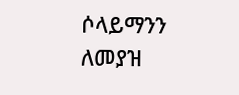ሶላይማንን ለመያዝ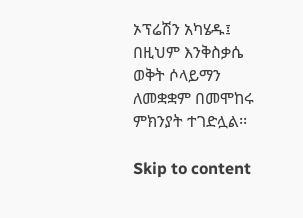ኦፕሬሽን አካሄዱ፤ በዚህም እንቅስቃሴ ወቅት ሶላይማን ለመቋቋም በመሞከሩ ምክንያት ተገድሏል፡፡

Skip to content